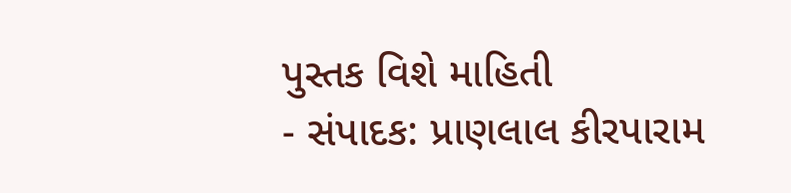પુસ્તક વિશે માહિતી
- સંપાદક: પ્રાણલાલ કીરપારામ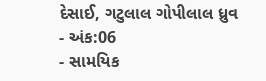દેસાઈ, ગટુલાલ ગોપીલાલ ધ્રુવ
- અંક:06
- સામયિક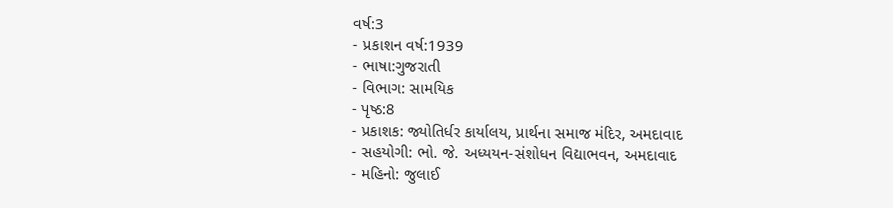વર્ષ:3
- પ્રકાશન વર્ષ:1939
- ભાષા:ગુજરાતી
- વિભાગ: સામયિક
- પૃષ્ઠ:8
- પ્રકાશક: જ્યોતિર્ધર કાર્યાલય, પ્રાર્થના સમાજ મંદિર, અમદાવાદ
- સહયોગી: ભો. જે. અધ્યયન-સંશોધન વિદ્યાભવન, અમદાવાદ
- મહિનો: જુલાઈ